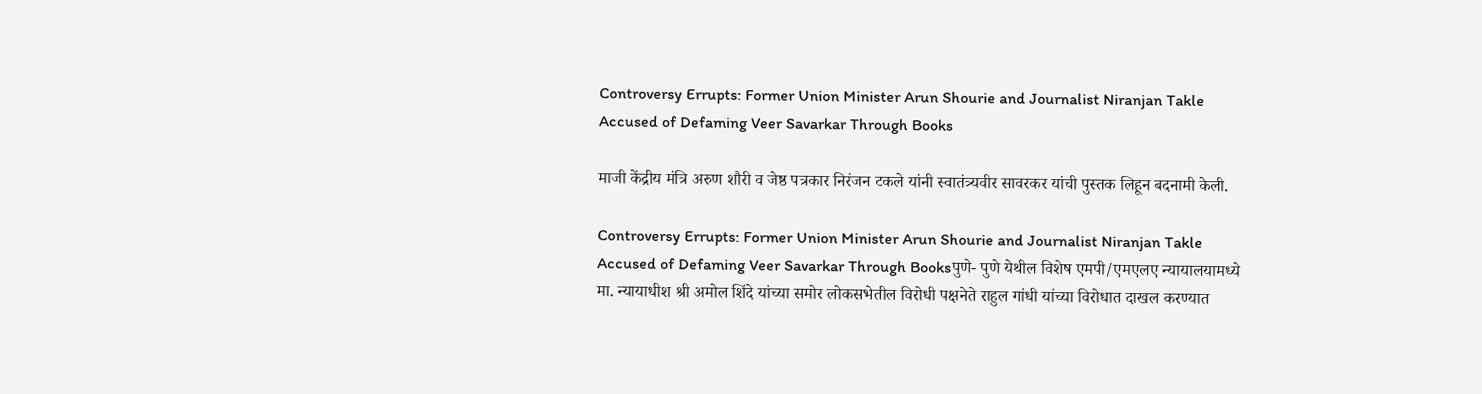Controversy Errupts: Former Union Minister Arun Shourie and Journalist Niranjan Takle Accused of Defaming Veer Savarkar Through Books

माजी केंद्रीय मंत्रि अरुण शौरी व जेष्ठ पत्रकार निरंजन टकले यांनी स्वातंत्र्यवीर सावरकर यांची पुस्तक लिहून बदनामी केली.

Controversy Errupts: Former Union Minister Arun Shourie and Journalist Niranjan Takle Accused of Defaming Veer Savarkar Through Booksपुणे- पुणे येथील विशेष एमपी/एमएलए न्यायालयामध्ये मा. न्यायाधीश श्री अमोल शिंदे यांच्या समोर लोकसभेतील विरोधी पक्षनेते राहुल गांधी यांच्या विरोधात दाखल करण्यात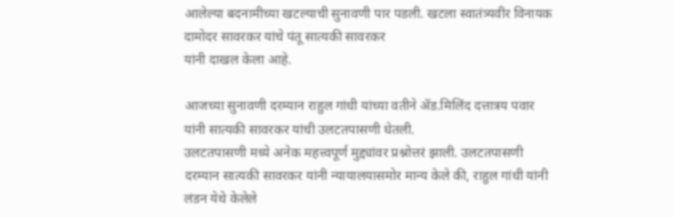आलेल्या बदनामीच्या खटल्याची सुनावणी पार पडली. खटला स्वातंत्र्यवीर विनायक दामोदर सावरकर यांचे पंतू सात्यकी सावरकर
यांनी दाखल केला आहे.

आजच्या सुनावणी दरम्यान राहुल गांधी यांच्या वतीने ॲड.मिलिंद दत्तात्रय पवार यांनी सात्यकी सावरकर यांची उलटतपासणी घेतली.
उलटतपासणी मध्ये अनेक महत्त्वपूर्ण मुद्द्यांवर प्रश्नोत्तरं झाली. उलटतपासणी दरम्यान सात्यकी सावरकर यांनी न्यायालयासमोर मान्य केले की, राहुल गांधी यांनी लंडन येथे केलेले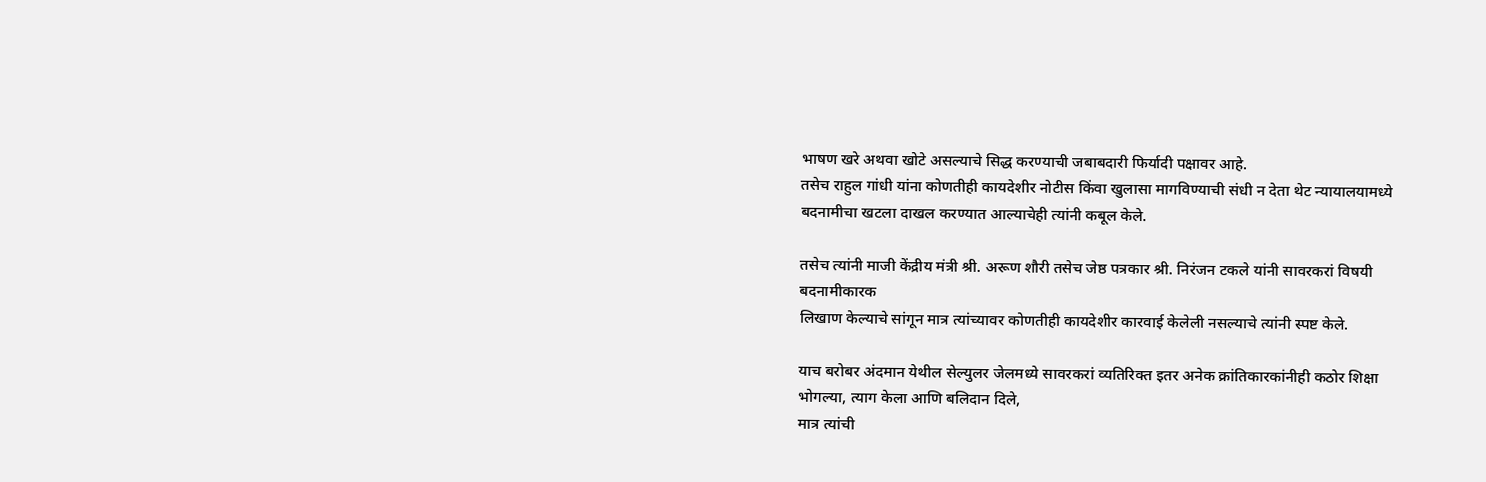भाषण खरे अथवा खोटे असल्याचे सिद्ध करण्याची जबाबदारी फिर्यादी पक्षावर आहे.
तसेच राहुल गांधी यांना कोणतीही कायदेशीर नोटीस किंवा खुलासा मागविण्याची संधी न देता थेट न्यायालयामध्ये बदनामीचा खटला दाखल करण्यात आल्याचेही त्यांनी कबूल केले.

तसेच त्यांनी माजी केंद्रीय मंत्री श्री. अरूण शौरी तसेच जेष्ठ पत्रकार श्री. निरंजन टकले यांनी सावरकरां विषयी बदनामीकारक
लिखाण केल्याचे सांगून मात्र त्यांच्यावर कोणतीही कायदेशीर कारवाई केलेली नसल्याचे त्यांनी स्पष्ट केले.

याच बरोबर अंदमान येथील सेल्युलर जेलमध्ये सावरकरां व्यतिरिक्त इतर अनेक क्रांतिकारकांनीही कठोर शिक्षा भोगल्या, त्याग केला आणि बलिदान दिले,
मात्र त्यांची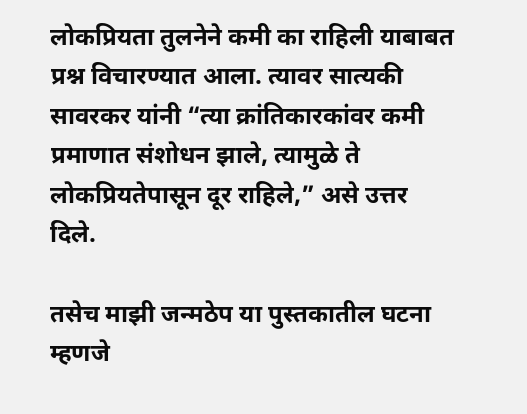लोकप्रियता तुलनेने कमी का राहिली याबाबत प्रश्न विचारण्यात आला. त्यावर सात्यकी सावरकर यांनी “त्या क्रांतिकारकांवर कमी प्रमाणात संशोधन झाले, त्यामुळे ते लोकप्रियतेपासून दूर राहिले,” असे उत्तर दिले.

तसेच माझी जन्मठेप या पुस्तकातील घटना म्हणजे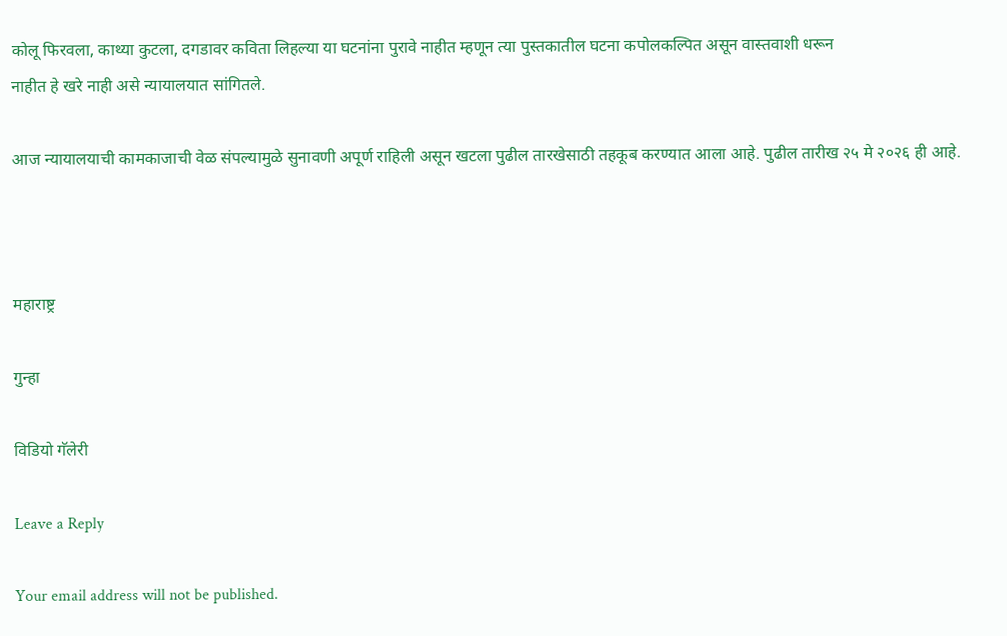कोलू फिरवला, काथ्या कुटला, दगडावर कविता लिहल्या या घटनांना पुरावे नाहीत म्हणून त्या पुस्तकातील घटना कपोलकल्पित असून वास्तवाशी धरून
नाहीत हे खरे नाही असे न्यायालयात सांगितले.

आज न्यायालयाची कामकाजाची वेळ संपल्यामुळे सुनावणी अपूर्ण राहिली असून खटला पुढील तारखेसाठी तहकूब करण्यात आला आहे. पुढील तारीख २५ मे २०२६ ही आहे.



महाराष्ट्र

गुन्हा

विडियो गॅलेरी

Leave a Reply

Your email address will not be published.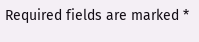Required fields are marked *